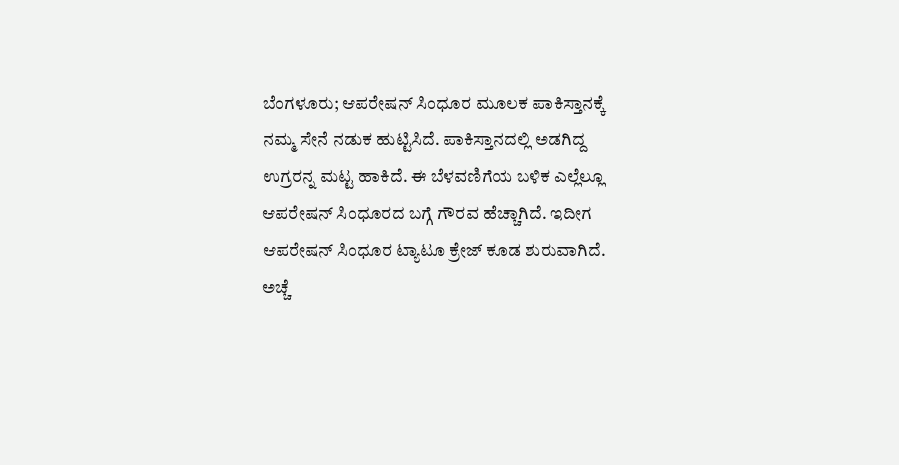ಬೆಂಗಳೂರು; ಆಪರೇಷನ್ ಸಿಂಧೂರ ಮೂಲಕ ಪಾಕಿಸ್ತಾನಕ್ಕೆ ನಮ್ಮ ಸೇನೆ ನಡುಕ ಹುಟ್ಟಿಸಿದೆ. ಪಾಕಿಸ್ತಾನದಲ್ಲಿ ಅಡಗಿದ್ದ ಉಗ್ರರನ್ನ ಮಟ್ಟ ಹಾಕಿದೆ. ಈ ಬೆಳವಣಿಗೆಯ ಬಳಿಕ ಎಲ್ಲೆಲ್ಲೂ ಆಪರೇಷನ್ ಸಿಂಧೂರದ ಬಗ್ಗೆ ಗೌರವ ಹೆಚ್ಚಾಗಿದೆ. ಇದೀಗ ಆಪರೇಷನ್ ಸಿಂಧೂರ ಟ್ಯಾಟೂ ಕ್ರೇಜ್ ಕೂಡ ಶುರುವಾಗಿದೆ.
ಅಚ್ಚೆ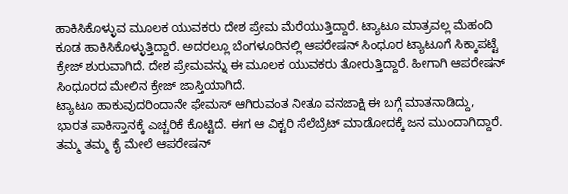ಹಾಕಿಸಿಕೊಳ್ಳುವ ಮೂಲಕ ಯುವಕರು ದೇಶ ಪ್ರೇಮ ಮೆರೆಯುತ್ತಿದ್ದಾರೆ. ಟ್ಯಾಟೂ ಮಾತ್ರವಲ್ಲ ಮೆಹಂದಿ ಕೂಡ ಹಾಕಿಸಿಕೊಳ್ಳುತ್ತಿದ್ದಾರೆ. ಅದರಲ್ಲೂ ಬೆಂಗಳೂರಿನಲ್ಲಿ ಆಪರೇಷನ್ ಸಿಂಧೂರ ಟ್ಯಾಟೂಗೆ ಸಿಕ್ಕಾಪಟ್ಟೆ ಕ್ರೇಜ್ ಶುರುವಾಗಿದೆ. ದೇಶ ಪ್ರೇಮವನ್ನು ಈ ಮೂಲಕ ಯುವಕರು ತೋರುತ್ತಿದ್ದಾರೆ. ಹೀಗಾಗಿ ಆಪರೇಷನ್ ಸಿಂಧೂರದ ಮೇಲಿನ ಕ್ರೇಜ್ ಜಾಸ್ತಿಯಾಗಿದೆ.
ಟ್ಯಾಟೂ ಹಾಕುವುದರಿಂದಾನೇ ಫೇಮಸ್ ಆಗಿರುವಂತ ನೀತೂ ವನಜಾಕ್ಷಿ ಈ ಬಗ್ಗೆ ಮಾತನಾಡಿದ್ದು, ಭಾರತ ಪಾಕಿಸ್ತಾನಕ್ಕೆ ಎಚ್ಚರಿಕೆ ಕೊಟ್ಟಿದೆ. ಈಗ ಆ ವಿಕ್ಟರಿ ಸೆಲೆಬ್ರೆಟ್ ಮಾಡೋದಕ್ಕೆ ಜನ ಮುಂದಾಗಿದ್ದಾರೆ. ತಮ್ಮ ತಮ್ಮ ಕೈ ಮೇಲೆ ಆಪರೇಷನ್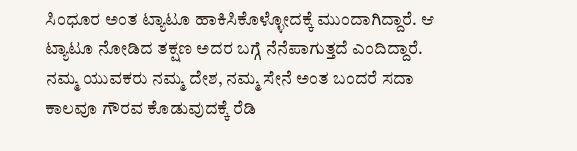ಸಿಂಧೂರ ಅಂತ ಟ್ಯಾಟೂ ಹಾಕಿಸಿಕೊಳ್ಳೋದಕ್ಕೆ ಮುಂದಾಗಿದ್ದಾರೆ. ಆ ಟ್ಯಾಟೂ ನೋಡಿದ ತಕ್ಷಣ ಅದರ ಬಗ್ಗೆ ನೆನೆಪಾಗುತ್ತದೆ ಎಂದಿದ್ದಾರೆ.
ನಮ್ಮ ಯುವಕರು ನಮ್ಮ ದೇಶ, ನಮ್ಮ ಸೇನೆ ಅಂತ ಬಂದರೆ ಸದಾ ಕಾಲವೂ ಗೌರವ ಕೊಡುವುದಕ್ಕೆ ರೆಡಿ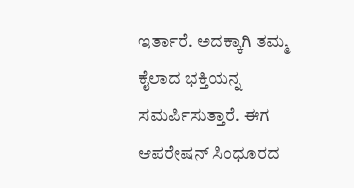ಇರ್ತಾರೆ. ಅದಕ್ಕಾಗಿ ತಮ್ಮ ಕೈಲಾದ ಭಕ್ತಿಯನ್ನ ಸಮರ್ಪಿಸುತ್ತಾರೆ. ಈಗ ಆಪರೇಷನ್ ಸಿಂಧೂರದ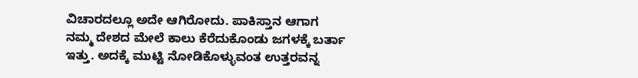ವಿಚಾರದಲ್ಲೂ ಅದೇ ಆಗಿರೋದು. ಪಾಕಿಸ್ತಾನ ಆಗಾಗ ನಮ್ಮ ದೇಶದ ಮೇಲೆ ಕಾಲು ಕೆರೆದುಕೊಂಡು ಜಗಳಕ್ಕೆ ಬರ್ತಾ ಇತ್ತು. ಅದಕ್ಕೆ ಮುಟ್ಟಿ ನೋಡಿಕೊಳ್ಳುವಂತ ಉತ್ತರವನ್ನ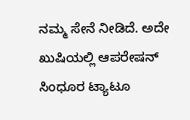ನಮ್ಮ ಸೇನೆ ನೀಡಿದೆ. ಅದೇ ಖುಷಿಯಲ್ಲಿ ಆಪರೇಷನ್ ಸಿಂಧೂರ ಟ್ಯಾಟೂ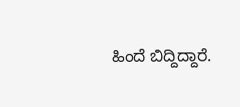ಹಿಂದೆ ಬಿದ್ದಿದ್ದಾರೆ.